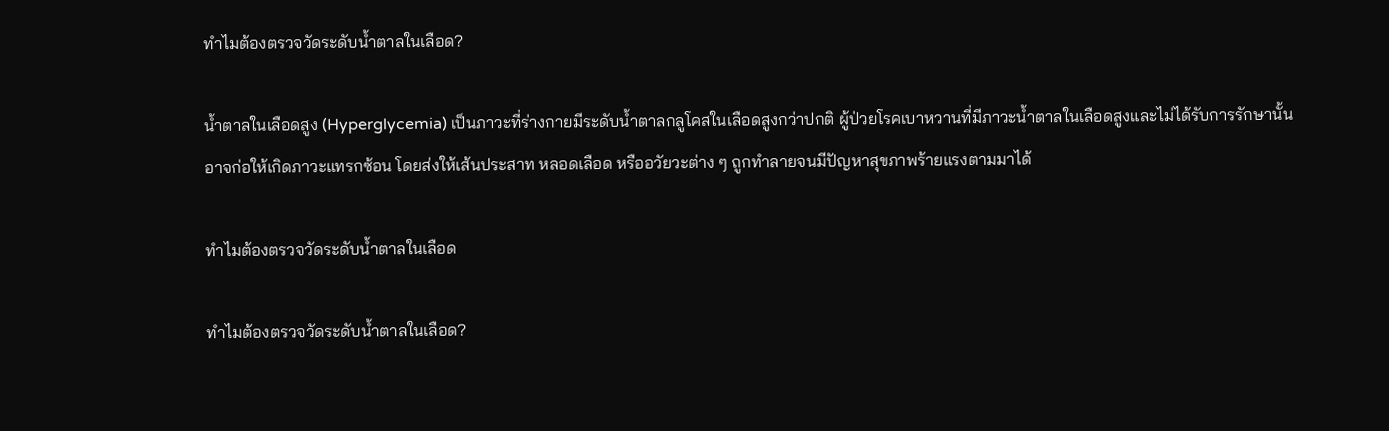ทำไมต้องตรวจวัดระดับน้ำตาลในเลือด?

น้ำตาลในเลือดสูง (Hyperglycemia) เป็นภาวะที่ร่างกายมีระดับน้ำตาลกลูโคสในเลือดสูงกว่าปกติ ผู้ป่วยโรคเบาหวานที่มีภาวะน้ำตาลในเลือดสูงและไม่ได้รับการรักษานั้นอาจก่อให้เกิดภาวะแทรกซ้อน โดยส่งให้เส้นประสาท หลอดเลือด หรืออวัยวะต่าง ๆ ถูกทำลายจนมีปัญหาสุขภาพร้ายแรงตามมาได้

ทำไมต้องตรวจวัดระดับน้ำตาลในเลือด

ทำไมต้องตรวจวัดระดับน้ำตาลในเลือด?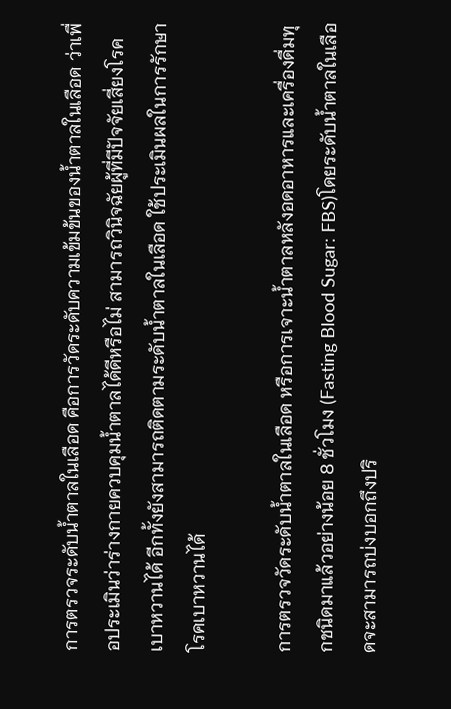การตรวจระดับน้ำตาลในเลือด คือการวัดระดับความเข้มข้นของน้ำตาลในเลือด ว่าเพื่อประเมินว่าร่างกายควบคุมน้ำตาลได้ดีหรือไม่ สามารถวินิจฉัยผู้ที่มีปัจจัยเสี่ยงโรคเบาหวานได้ อีกทั้งยังสามารถติดตามระดับน้ำตาลในเลือด ใช้ประเมินผลในการรักษาโรคเบาหวานได้

การตรวจวัดระดับน้ำตาลในเลือด หรือการเจาะน้ำตาลหลังอดอาหารและเครื่องดื่มทุกชนิดมาแล้วอย่างน้อย 8 ชั่วโมง (Fasting Blood Sugar: FBS)โดยระดับน้ำตาลในเลือดจะสามารถบ่งบอกถึงปริ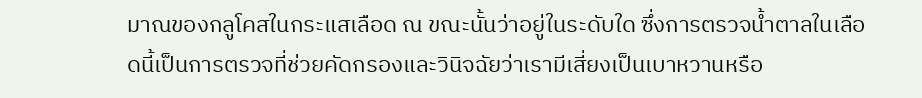มาณของกลูโคสในกระแสเลือด ณ ขณะนั้นว่าอยู่ในระดับใด ซึ่งการตรวจน้ำตาลในเลือดนี้เป็นการตรวจที่ช่วยคัดกรองและวินิจฉัยว่าเรามีเสี่ยงเป็นเบาหวานหรือ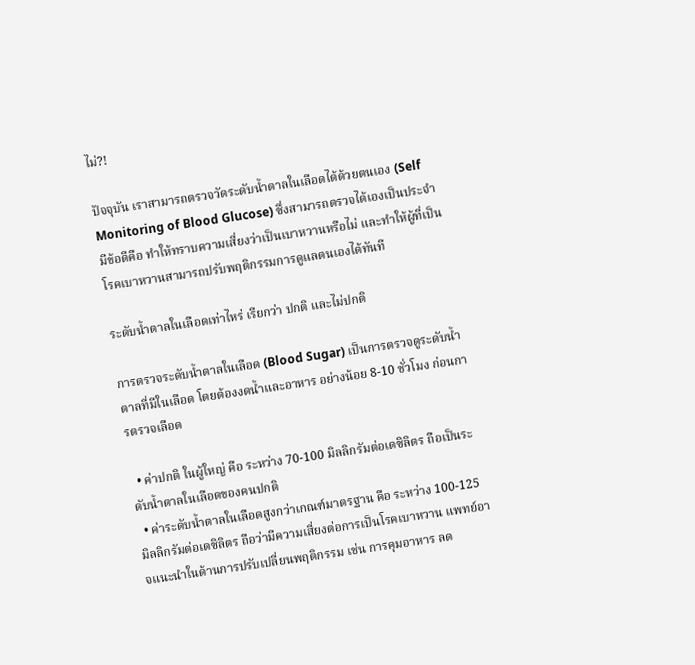ไม่?!

ปัจจุบัน เราสามารถตรวจวัดระดับน้ำตาลในเลือดได้ด้วยตนเอง (Self Monitoring of Blood Glucose) ซึ่งสามารถตรวจได้เองเป็นประจำ มีข้อดีคือ ทำให้ทราบความเสี่ยงว่าเป็นเบาหวานหรือไม่ และทำให้ผู้ที่เป็นโรคเบาหวานสามารถปรับพฤติกรรมการดูแลตนเองได้ทันที

ระดับน้ำตาลในเลือดเท่าไหร่ เรียกว่า ปกติ และไม่ปกติ

การตรวจระดับน้ำตาลในเลือด (Blood Sugar) เป็นการตรวจดูระดับน้ำตาลที่มีในเลือด โดยต้องงดน้ำและอาหาร อย่างน้อย 8-10 ชั่วโมง ก่อนการตรวจเลือด

  • ค่าปกติ ในผู้ใหญ่ คือ ระหว่าง 70-100 มิลลิกรัมต่อเดซิลิตร ถือเป็นระดับน้ำตาลในเลือดของคนปกติ
  • ค่าระดับน้ำตาลในเลือดสูงกว่าเกณฑ์มาตรฐาน คือ ระหว่าง 100-125 มิลลิกรัมต่อเดซิลิตร ถือว่ามีความเสี่ยงต่อการเป็นโรคเบาหวาน แพทย์อาจแนะนำในด้านการปรับเปลี่ยนพฤติกรรม เช่น การคุมอาหาร ลด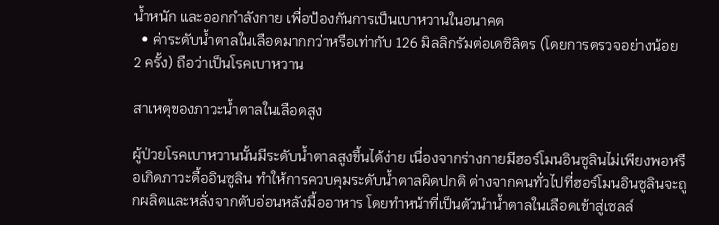น้ำหนัก และออกกำลังกาย เพื่อป้องกันการเป็นเบาหวานในอนาคต
  • ค่าระดับน้ำตาลในเลือดมากกว่าหรือเท่ากับ 126 มิลลิกรัมต่อเดซิลิตร (โดยการตรวจอย่างน้อย 2 ครั้ง) ถือว่าเป็นโรคเบาหวาน

สาเหตุของภาวะน้ำตาลในเลือดสูง

ผู้ป่วยโรคเบาหวานนั้นมีระดับน้ำตาลสูงขึ้นได้ง่าย เนื่องจากร่างกายมีฮอร์โมนอินซูลินไม่เพียงพอหรือเกิดภาวะดื้ออินซูลิน ทำให้การควบคุมระดับน้ำตาลผิดปกติ ต่างจากคนทั่วไปที่ฮอร์โมนอินซูลินจะถูกผลิตและหลั่งจากตับอ่อนหลังมื้ออาหาร โดยทำหน้าที่เป็นตัวนำน้ำตาลในเลือดเข้าสู่เซลล์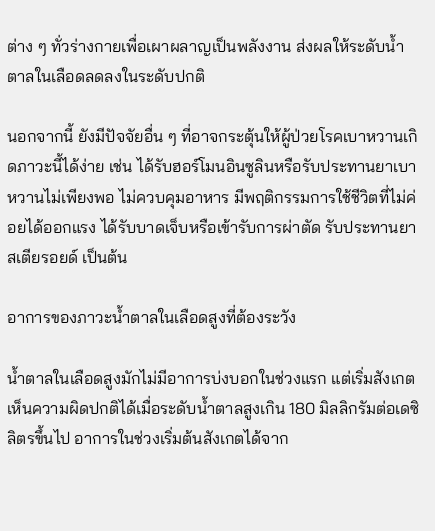ต่าง ๆ ทั่วร่างกายเพื่อเผาผลาญเป็นพลังงาน ส่งผลให้ระดับน้ำตาลในเลือดลดลงในระดับปกติ

นอกจากนี้ ยังมีปัจจัยอื่น ๆ ที่อาจกระตุ้นให้ผู้ป่วยโรคเบาหวานเกิดภาวะนี้ได้ง่าย เช่น ได้รับฮอร์โมนอินซูลินหรือรับประทานยาเบาหวานไม่เพียงพอ ไม่ควบคุมอาหาร มีพฤติกรรมการใช้ชีวิตที่ไม่ค่อยได้ออกแรง ได้รับบาดเจ็บหรือเข้ารับการผ่าตัด รับประทานยาสเตียรอยด์ เป็นต้น

อาการของภาวะน้ำตาลในเลือดสูงที่ต้องระวัง

น้ำตาลในเลือดสูงมักไม่มีอาการบ่งบอกในช่วงแรก แต่เริ่มสังเกตเห็นความผิดปกติได้เมื่อระดับน้ำตาลสูงเกิน 180 มิลลิกรัมต่อเดซิลิตรขึ้นไป อาการในช่วงเริ่มต้นสังเกตได้จาก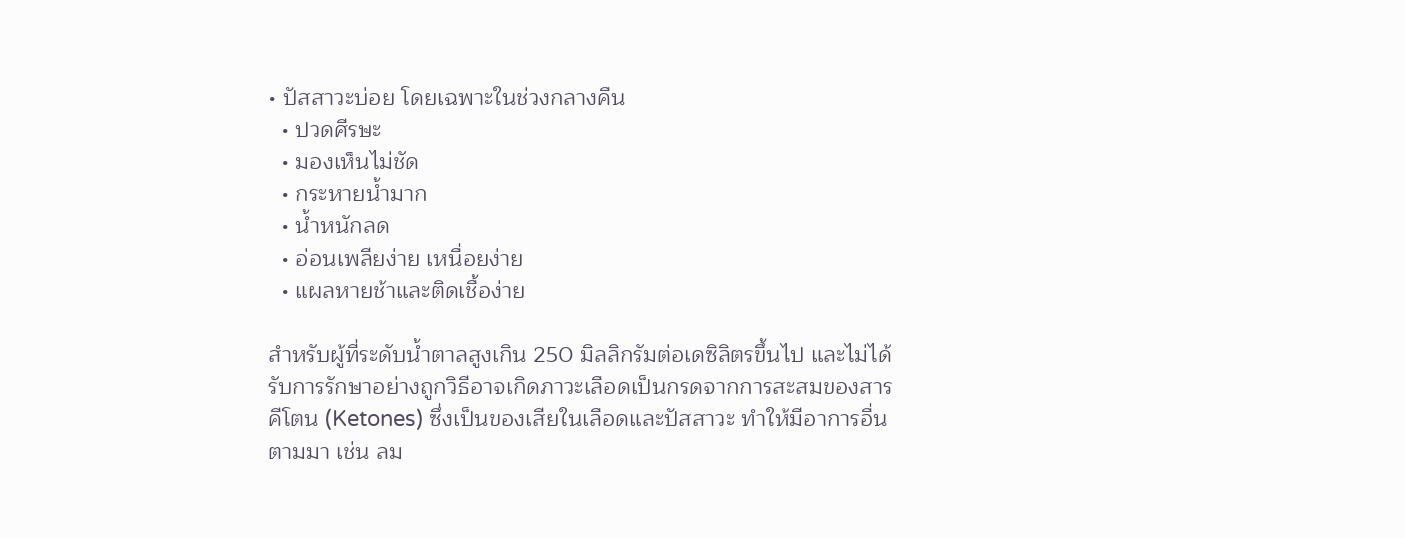• ปัสสาวะบ่อย โดยเฉพาะในช่วงกลางคืน
  • ปวดศีรษะ
  • มองเห็นไม่ชัด
  • กระหายน้ำมาก
  • น้ำหนักลด
  • อ่อนเพลียง่าย เหนื่อยง่าย
  • แผลหายช้าและติดเชื้อง่าย

สำหรับผู้ที่ระดับน้ำตาลสูงเกิน 250 มิลลิกรัมต่อเดซิลิตรขึ้นไป และไม่ได้รับการรักษาอย่างถูกวิธีอาจเกิดภาวะเลือดเป็นกรดจากการสะสมของสารคีโตน (Ketones) ซึ่งเป็นของเสียในเลือดและปัสสาวะ ทำให้มีอาการอื่นตามมา เช่น ลม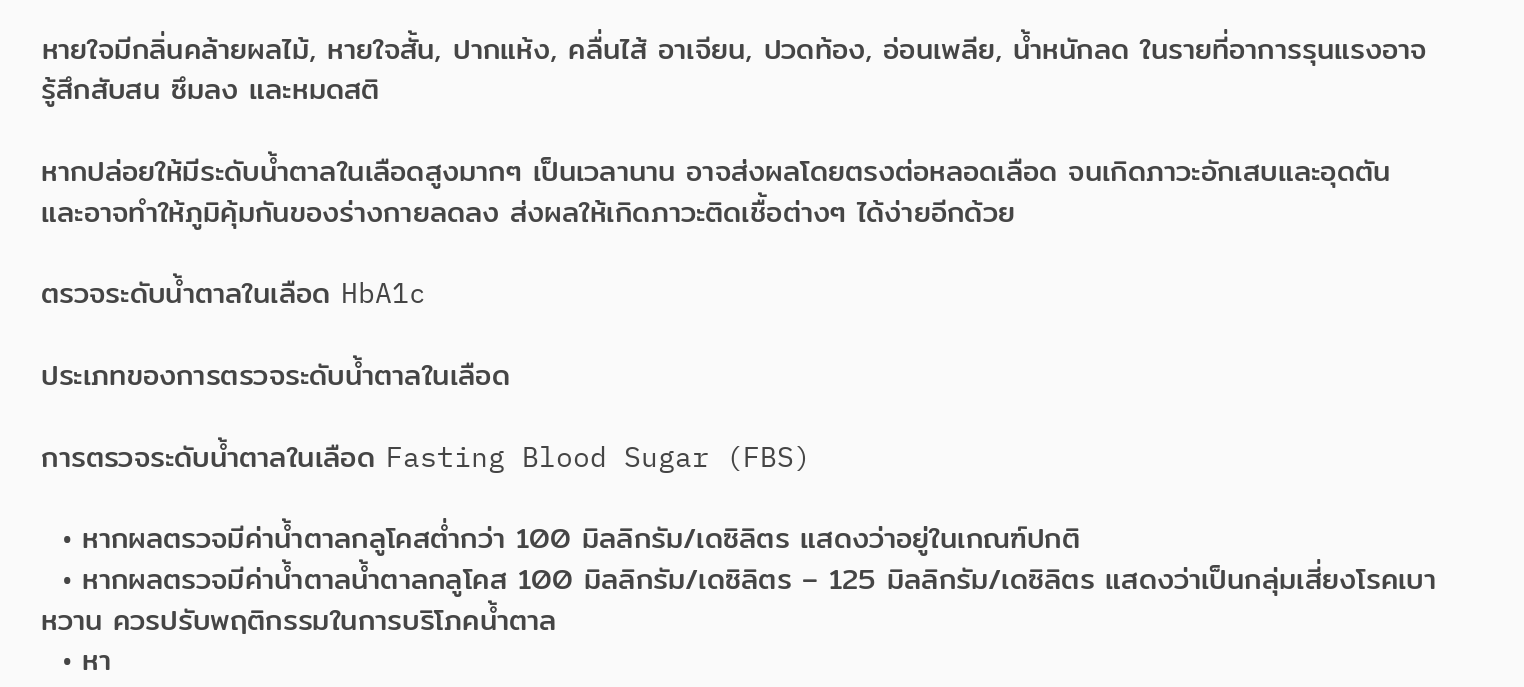หายใจมีกลิ่นคล้ายผลไม้, หายใจสั้น, ปากแห้ง, คลื่นไส้ อาเจียน, ปวดท้อง, อ่อนเพลีย, น้ำหนักลด ในรายที่อาการรุนแรงอาจรู้สึกสับสน ซึมลง และหมดสติ

หากปล่อยให้มีระดับน้ำตาลในเลือดสูงมากๆ เป็นเวลานาน อาจส่งผลโดยตรงต่อหลอดเลือด จนเกิดภาวะอักเสบและอุดตัน และอาจทำให้ภูมิคุ้มกันของร่างกายลดลง ส่งผลให้เกิดภาวะติดเชื้อต่างๆ ได้ง่ายอีกด้วย

ตรวจระดับน้ำตาลในเลือด HbA1c

ประเภทของการตรวจระดับน้ำตาลในเลือด

การตรวจระดับน้ำตาลในเลือด Fasting Blood Sugar (FBS)

  • หากผลตรวจมีค่าน้ำตาลกลูโคสต่ำกว่า 100 มิลลิกรัม/เดซิลิตร แสดงว่าอยู่ในเกณฑ์ปกติ
  • หากผลตรวจมีค่าน้ำตาลน้ำตาลกลูโคส 100 มิลลิกรัม/เดซิลิตร – 125 มิลลิกรัม/เดซิลิตร แสดงว่าเป็นกลุ่มเสี่ยงโรคเบาหวาน ควรปรับพฤติกรรมในการบริโภคน้ำตาล
  • หา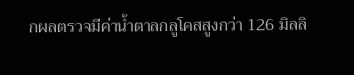กผลตรวจมีค่าน้ำตาลกลูโคสสูงกว่า 126 มิลลิ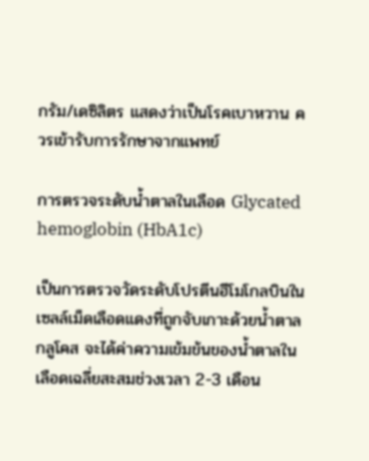กรัม/เดซิลิตร แสดงว่าเป็นโรคเบาหวาน ควรเข้ารับการรักษาจากแพทย์

การตรวจระดับน้ำตาลในเลือด Glycated hemoglobin (HbA1c)

เป็นการตรวจวัดระดับโปรตีนฮีโมโกลบินในเซลล์เม็ดเลือดแดงที่ถูกจับเกาะด้วยน้ำตาลกลูโคส จะได้ค่าความเข้มข้นของน้ำตาลในเลือดเฉลี่ยสะสมช่วงเวลา 2-3 เดือน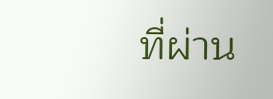ที่ผ่าน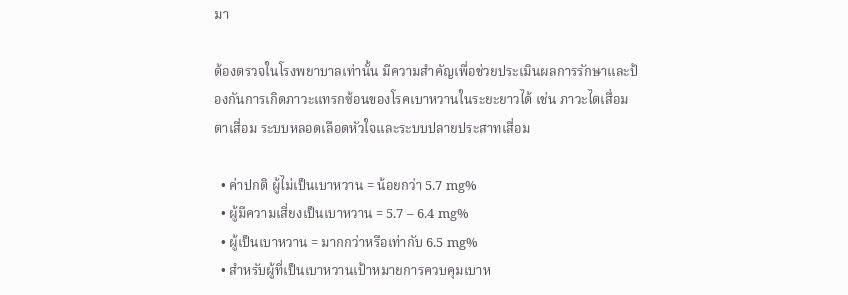มา

ต้องตรวจในโรงพยาบาลเท่านั้น มีความสำคัญเพื่อช่วยประเมินผลการรักษาและป้องกันการเกิดภาวะแทรกซ้อนของโรคเบาหวานในระยะยาวได้ เช่น ภาวะไตเสื่อม ตาเสื่อม ระบบหลอดเลือดหัวใจและระบบปลายประสาทเสื่อม

  • ค่าปกติ ผู้ไม่เป็นเบาหวาน = น้อยกว่า 5.7 mg%
  • ผู้มีความเสี่ยงเป็นเบาหวาน = 5.7 – 6.4 mg%
  • ผู้เป็นเบาหวาน = มากกว่าหรือเท่ากับ 6.5 mg%
  • สำหรับผู้ที่เป็นเบาหวานเป้าหมายการควบคุมเบาห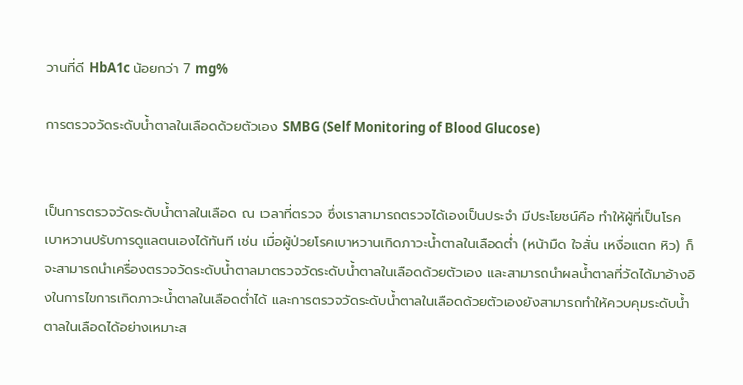วานที่ดี HbA1c น้อยกว่า 7 mg%

การตรวจวัดระดับน้ำตาลในเลือดด้วยตัวเอง SMBG (Self Monitoring of Blood Glucose)


เป็นการตรวจวัดระดับน้ำตาลในเลือด ณ เวลาที่ตรวจ ซึ่งเราสามารถตรวจได้เองเป็นประจำ มีประโยชน์คือ ทำให้ผู้ที่เป็นโรคเบาหวานปรับการดูแลตนเองได้ทันที เช่น เมื่อผู้ป่วยโรคเบาหวานเกิดภาวะน้ำตาลในเลือดต่ำ (หน้ามืด ใจสั่น เหงื่อแตก หิว) ก็จะสามารถนำเครื่องตรวจวัดระดับน้ำตาลมาตรวจวัดระดับน้ำตาลในเลือดด้วยตัวเอง และสามารถนำผลน้ำตาลที่วัดได้มาอ้างอิงในการไขการเกิดภาวะน้ำตาลในเลือดต่ำได้ และการตรวจวัดระดับน้ำตาลในเลือดด้วยตัวเองยังสามารถทำให้ควบคุมระดับน้ำตาลในเลือดได้อย่างเหมาะส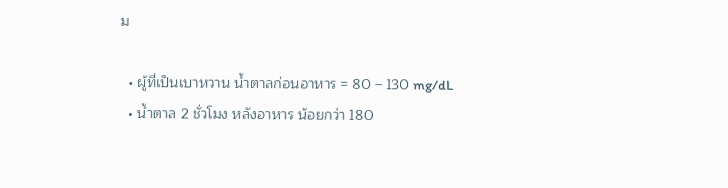ม

  • ผู้ที่เป็นเบาหวาน น้ำตาลก่อนอาหาร = 80 – 130 mg/dL
  • น้ำตาล 2 ชั่วโมง หลังอาหาร น้อยกว่า 180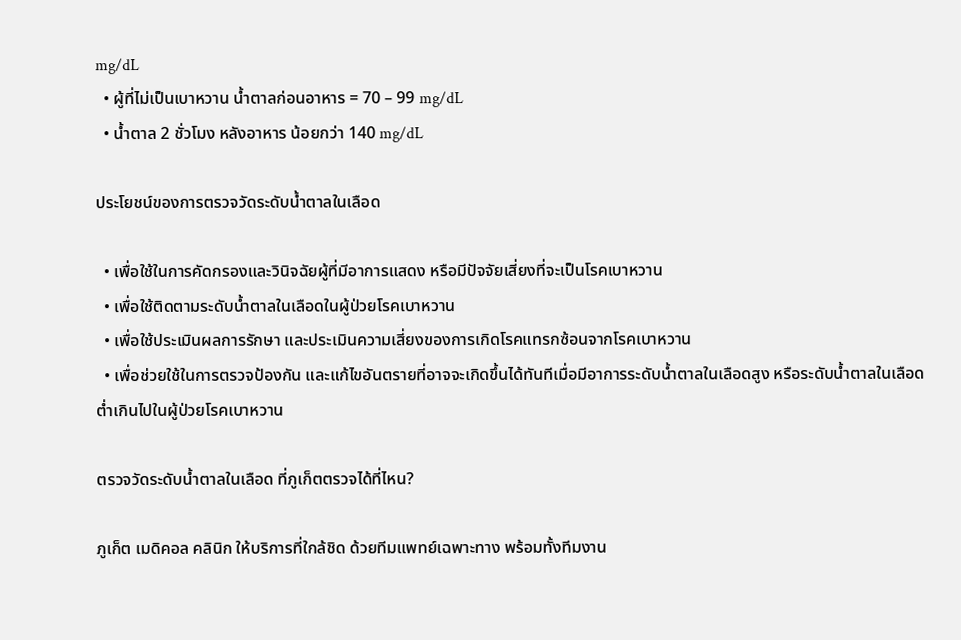mg/dL
  • ผู้ที่ไม่เป็นเบาหวาน น้ำตาลก่อนอาหาร = 70 – 99 mg/dL
  • น้ำตาล 2 ชั่วโมง หลังอาหาร น้อยกว่า 140 mg/dL

ประโยชน์ของการตรวจวัดระดับน้ำตาลในเลือด

  • เพื่อใช้ในการคัดกรองและวินิจฉัยผู้ที่มีอาการแสดง หรือมีปัจจัยเสี่ยงที่จะเป็นโรคเบาหวาน
  • เพื่อใช้ติดตามระดับน้ำตาลในเลือดในผู้ป่วยโรคเบาหวาน
  • เพื่อใช้ประเมินผลการรักษา และประเมินความเสี่ยงของการเกิดโรคแทรกซ้อนจากโรคเบาหวาน
  • เพื่อช่วยใช้ในการตรวจป้องกัน และแก้ไขอันตรายที่อาจจะเกิดขึ้นได้ทันทีเมื่อมีอาการระดับน้ำตาลในเลือดสูง หรือระดับน้ำตาลในเลือดต่ำเกินไปในผู้ป่วยโรคเบาหวาน

ตรวจวัดระดับน้ำตาลในเลือด ที่ภูเก็ตตรวจได้ที่ไหน?

ภูเก็ต เมดิคอล คลินิก ให้บริการที่ใกล้ชิด ด้วยทีมแพทย์เฉพาะทาง พร้อมทั้งทีมงาน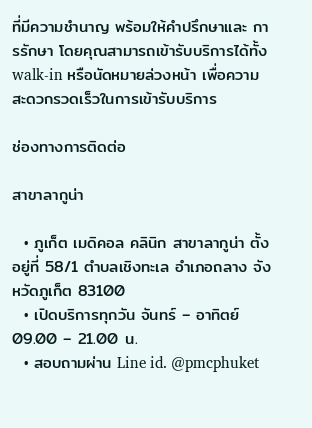ที่มีความชำนาญ พร้อมให้คำปรึกษาและ การรักษา โดยคุณสามารถเข้ารับบริการได้ทั้ง walk-in หรือนัดหมายล่วงหน้า เพื่อความสะดวกรวดเร็วในการเข้ารับบริการ

ช่องทางการติดต่อ

สาขาลากูน่า

  • ภูเก็ต เมดิคอล คลินิก สาขาลากูน่า ตั้งอยู่ที่ 58/1 ตำบลเชิงทะเล อำเภอถลาง จังหวัดภูเก็ต 83100
  • เปิดบริการทุกวัน จันทร์ – อาทิตย์ 09.00 – 21.00 น.
  • สอบถามผ่าน Line id. @pmcphuket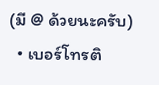(มี @ ด้วยนะครับ)
  • เบอร์โทรติ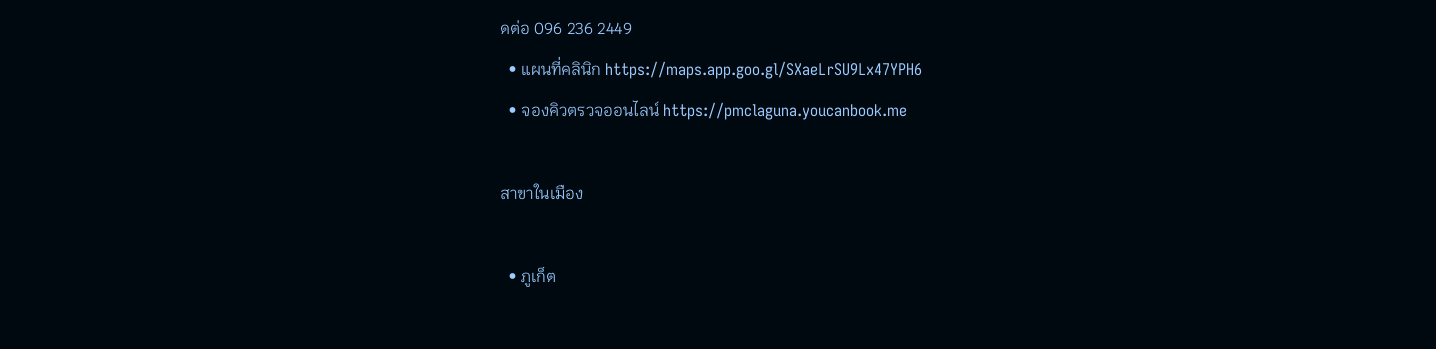ดต่อ 096 236 2449
  • แผนที่คลินิก https://maps.app.goo.gl/SXaeLrSU9Lx47YPH6
  • จองคิวตรวจออนไลน์ https://pmclaguna.youcanbook.me

สาขาในเมือง

  • ภูเก็ต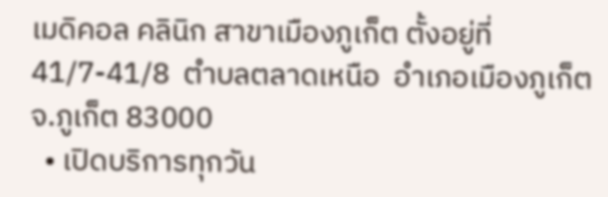เมดิคอล คลินิก สาขาเมืองภูเก็ต ตั้งอยู่ที่ 41/7-41/8  ตำบลตลาดเหนือ  อำเภอเมืองภูเก็ต  จ.ภูเก็ต 83000
  • เปิดบริการทุกวัน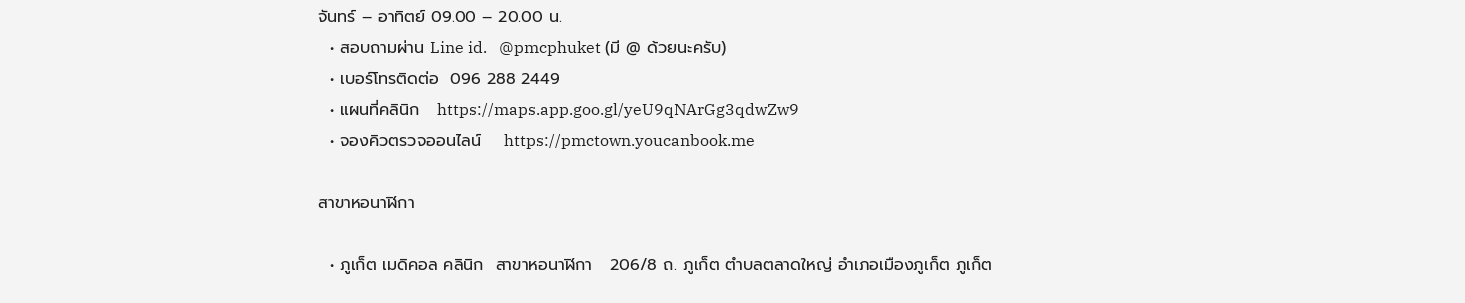จันทร์ – อาทิตย์ 09.00 – 20.00 น.
  • สอบถามผ่าน Line id.   @pmcphuket (มี @ ด้วยนะครับ)
  • เบอร์โทรติดต่อ  096 288 2449
  • แผนที่คลินิก   https://maps.app.goo.gl/yeU9qNArGg3qdwZw9
  • จองคิวตรวจออนไลน์    https://pmctown.youcanbook.me

สาขาหอนาฬิกา

  • ภูเก็ต เมดิคอล คลินิก  สาขาหอนาฬิกา   206/8 ถ. ภูเก็ต ตำบลตลาดใหญ่ อำเภอเมืองภูเก็ต ภูเก็ต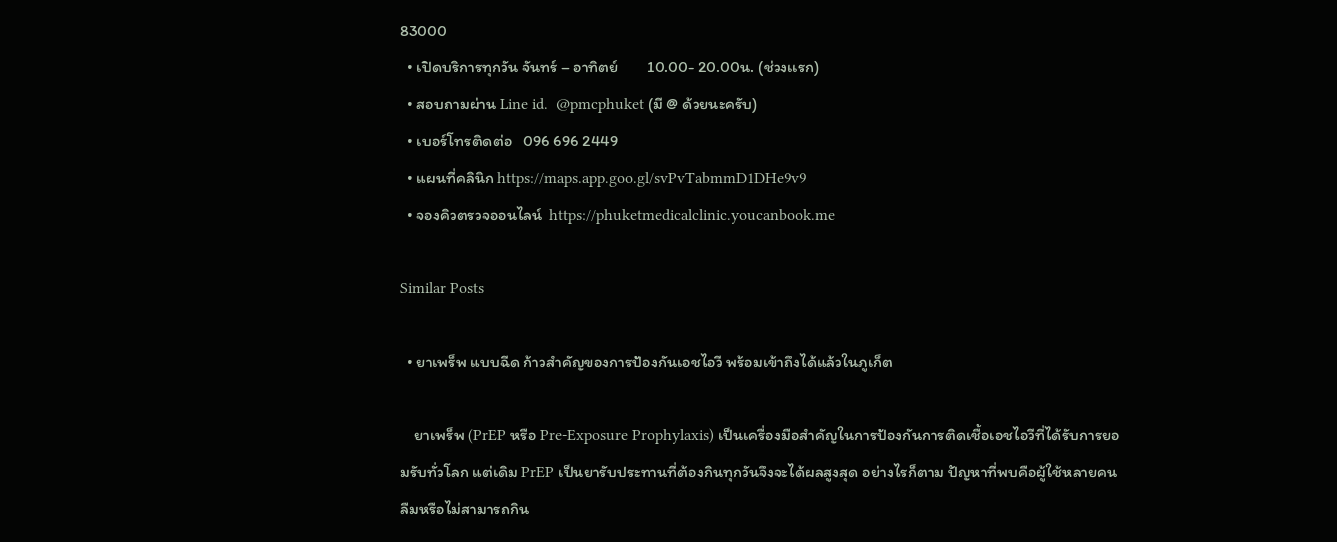83000
  • เปิดบริการทุกวัน จันทร์ – อาทิตย์        10.00- 20.00น. (ช่วงเเรก)
  • สอบถามผ่าน Line id.  @pmcphuket (มี @ ด้วยนะครับ)
  • เบอร์โทรติดต่อ   096 696 2449
  • แผนที่คลินิก https://maps.app.goo.gl/svPvTabmmD1DHe9v9
  • จองคิวตรวจออนไลน์  https://phuketmedicalclinic.youcanbook.me

Similar Posts

  • ยาเพร็พ แบบฉีด ก้าวสำคัญของการป้องกันเอชไอวี พร้อมเข้าถึงได้แล้วในภูเก็ต

    ยาเพร็พ (PrEP หรือ Pre-Exposure Prophylaxis) เป็นเครื่องมือสำคัญในการป้องกันการติดเชื้อเอชไอวีที่ได้รับการยอมรับทั่วโลก แต่เดิม PrEP เป็นยารับประทานที่ต้องกินทุกวันจึงจะได้ผลสูงสุด อย่างไรก็ตาม ปัญหาที่พบคือผู้ใช้หลายคนลืมหรือไม่สามารถกิน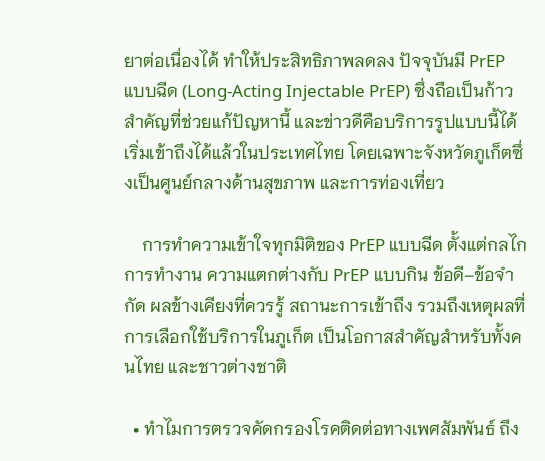ยาต่อเนื่องได้ ทำให้ประสิทธิภาพลดลง ปัจจุบันมี PrEP แบบฉีด (Long-Acting Injectable PrEP) ซึ่งถือเป็นก้าวสำคัญที่ช่วยแก้ปัญหานี้ และข่าวดีคือบริการรูปแบบนี้ได้เริ่มเข้าถึงได้แล้วในประเทศไทย โดยเฉพาะจังหวัดภูเก็ตซึ่งเป็นศูนย์กลางด้านสุขภาพ และการท่องเที่ยว

    การทำความเข้าใจทุกมิติของ PrEP แบบฉีด ตั้งแต่กลไกการทำงาน ความแตกต่างกับ PrEP แบบกิน ข้อดี–ข้อจำกัด ผลข้างเคียงที่ควรรู้ สถานะการเข้าถึง รวมถึงเหตุผลที่ การเลือกใช้บริการในภูเก็ต เป็นโอกาสสำคัญสำหรับทั้งคนไทย และชาวต่างชาติ

  • ทำไมการตรวจคัดกรองโรคติดต่อทางเพศสัมพันธ์ ถึง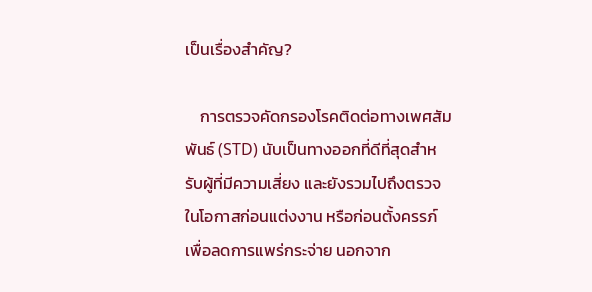เป็นเรื่องสำคัญ?

    การตรวจคัดกรองโรคติดต่อทางเพศสัมพันธ์ (STD) นับเป็นทางออกที่ดีที่สุดสำหรับผู้ที่มีความเสี่ยง และยังรวมไปถึงตรวจในโอกาสก่อนแต่งงาน หรือก่อนตั้งครรภ์ เพื่อลดการแพร่กระจ่าย นอกจาก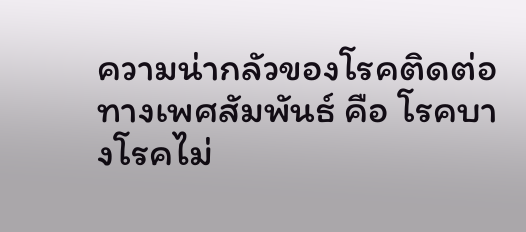ความน่ากลัวของโรคติดต่อทางเพศสัมพันธ์ คือ โรคบางโรคไม่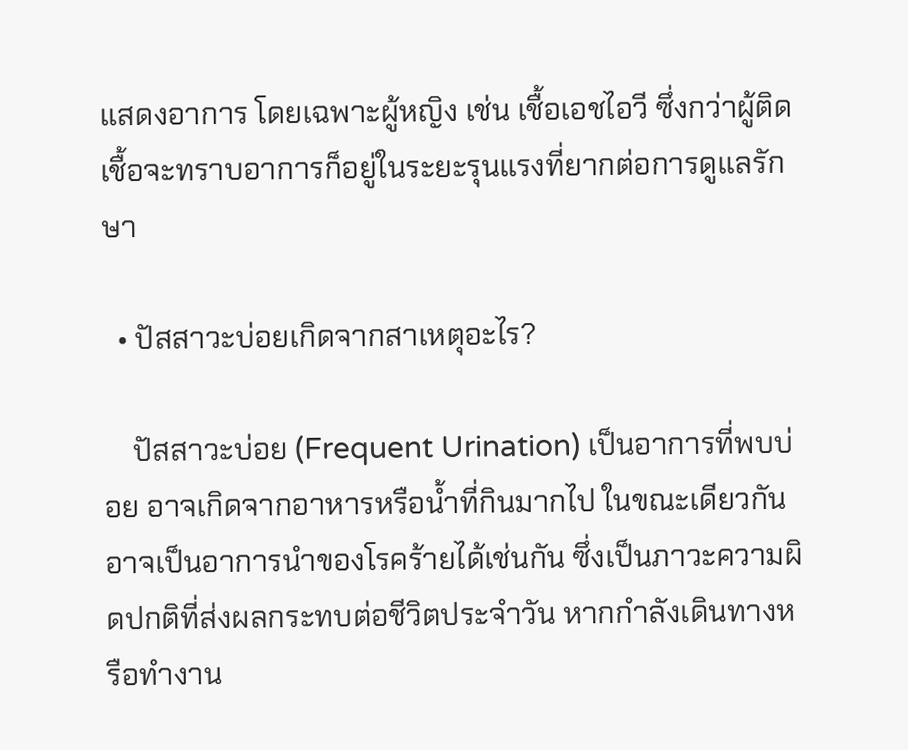แสดงอาการ โดยเฉพาะผู้หญิง เช่น เชื้อเอชไอวี ซึ่งกว่าผู้ติดเชื้อจะทราบอาการก็อยู่ในระยะรุนแรงที่ยากต่อการดูแลรักษา

  • ปัสสาวะบ่อยเกิดจากสาเหตุอะไร?

    ปัสสาวะบ่อย (Frequent Urination) เป็นอาการที่พบบ่อย อาจเกิดจากอาหารหรือน้ำที่กินมากไป ในขณะเดียวกันอาจเป็นอาการนำของโรคร้ายได้เช่นกัน ซึ่งเป็นภาวะความผิดปกติที่ส่งผลกระทบต่อชีวิตประจำวัน หากกำลังเดินทางหรือทำงาน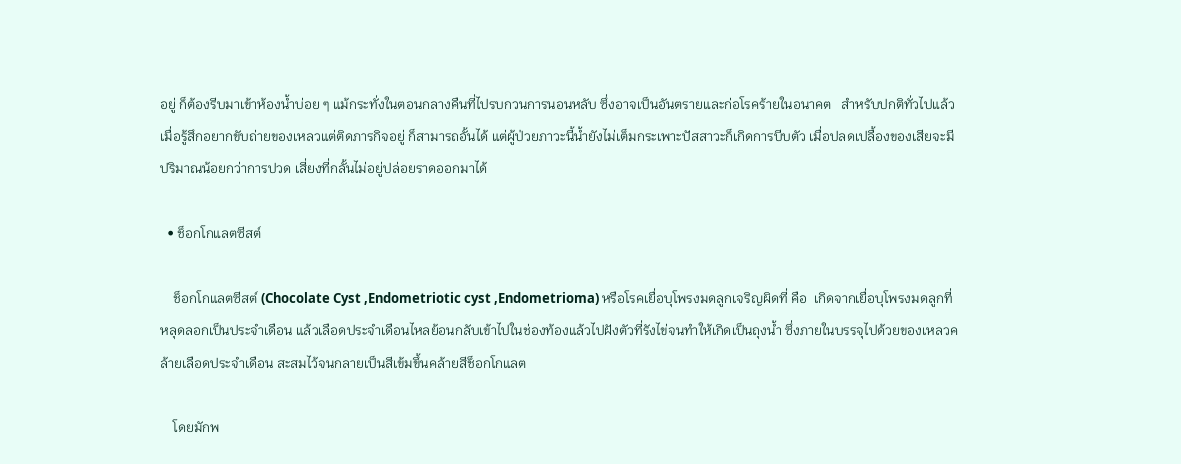อยู่ ก็ต้องรีบมาเข้าห้องน้ำบ่อย ๆ แม้กระทั่งในตอนกลางคืนที่ไปรบกวนการนอนหลับ ซึ่งอาจเป็นอันตรายและก่อโรคร้ายในอนาคต   สำหรับปกติทั่วไปแล้วเมื่อรู้สึกอยากขับถ่ายของเหลวแต่ติดภารกิจอยู่ ก็สามารถอั้นได้ แต่ผู้ป่วยภาวะนี้น้ำยังไม่เต็มกระเพาะปัสสาวะก็เกิดการบีบตัว เมื่อปลดเปลื้องของเสียจะมีปริมาณน้อยกว่าการปวด เสี่ยงที่กลั้นไม่อยู่ปล่อยราดออกมาได้

  • ช็อกโกแลตซีสต์

    ช็อกโกแลตซีสต์ (Chocolate Cyst ,Endometriotic cyst ,Endometrioma) หรือโรคเยื่อบุโพรงมดลูกเจริญผิดที่ คือ  เกิดจากเยื่อบุโพรงมดลูกที่หลุดลอกเป็นประจำเดือน แล้วเลือดประจำเดือนไหลย้อนกลับเข้าไปในช่องท้องแล้วไปฝังตัวที่รังไข่จนทำให้เกิดเป็นถุงน้ำ ซึ่งภายในบรรจุไปด้วยของเหลวคล้ายเลือดประจำเดือน สะสมไว้จนกลายเป็นสีเข้มขึ้นคล้ายสีช็อกโกแลต

    โดยมักพ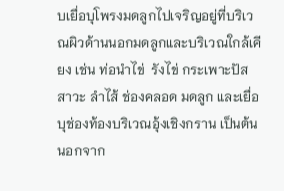บเยื่อบุโพรงมดลูกไปเจริญอยู่ที่บริเวณผิวด้านนอกมดลูกและบริเวณใกล้เคียง เช่น ท่อนำไข่  รังไข่ กระเพาะปัสสาวะ ลำไส้ ช่องคลอด มดลูก และเยื่อบุช่องท้องบริเวณอุ้งเชิงกราน เป็นต้น นอกจาก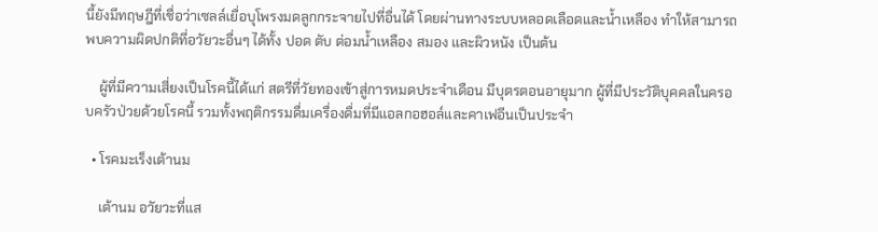นี้ยังมีทฤษฎีที่เชื่อว่าเซลล์เยื่อบุโพรงมดลูกกระจายไปที่อื่นได้ โดยผ่านทางระบบหลอดเลือดและน้ำเหลือง ทำให้สามารถพบความผิดปกติที่อวัยวะอื่นๆ ได้ทั้ง ปอด ตับ ต่อมน้ำเหลือง สมอง และผิวหนัง เป็นต้น

    ผู้ที่มีความเสี่ยงเป็นโรคนี้ได้แก่ สตรีที่วัยทองเข้าสู่การหมดประจําเดือน มีบุตรตอนอายุมาก ผู้ที่มีประวัติบุคคลในครอบครัวป่วยด้วยโรคนี้ รวมทั้งพฤติกรรมดื่มเครื่องดื่มที่มีแอลกอฮอล์และคาเฟอีนเป็นประจำ

  • โรคมะเร็งเต้านม

    เต้านม อวัยวะที่แส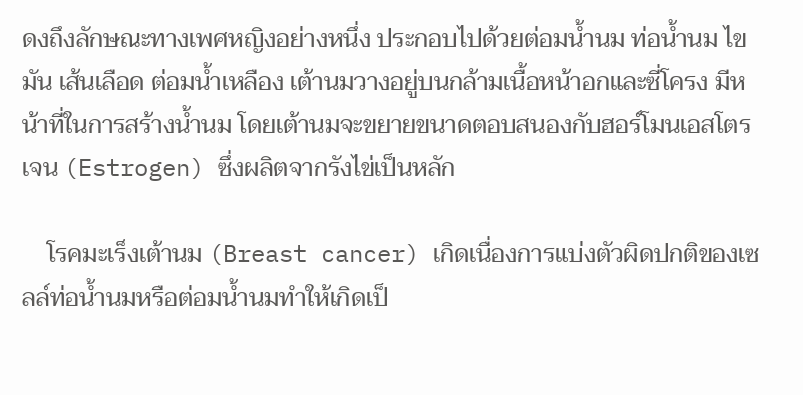ดงถึงลักษณะทางเพศหญิงอย่างหนึ่ง ประกอบไปด้วยต่อมน้ำนม ท่อน้ำนม ไขมัน เส้นเลือด ต่อมน้ำเหลือง เต้านมวางอยู่บนกล้ามเนื้อหน้าอกและซี่โครง มีหน้าที่ในการสร้างน้ำนม โดยเต้านมจะขยายขนาดตอบสนองกับฮอร์โมนเอสโตรเจน (Estrogen) ซึ่งผลิตจากรังไข่เป็นหลัก

    โรคมะเร็งเต้านม (Breast cancer) เกิดเนื่องการแบ่งตัวผิดปกติของเซลล์ท่อน้ำนมหรือต่อมน้ำนมทำให้เกิดเป็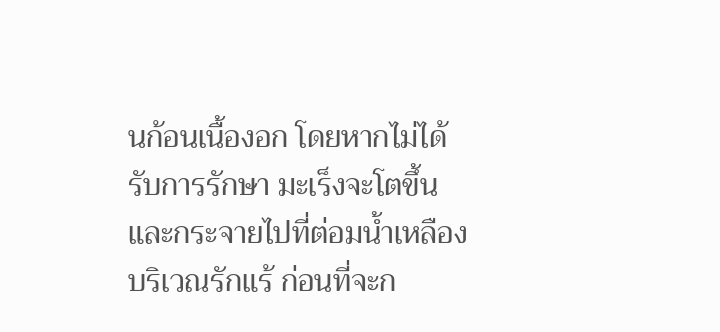นก้อนเนื้องอก โดยหากไม่ได้รับการรักษา มะเร็งจะโตขึ้นและกระจายไปที่ต่อมน้ำเหลืองบริเวณรักแร้ ก่อนที่จะก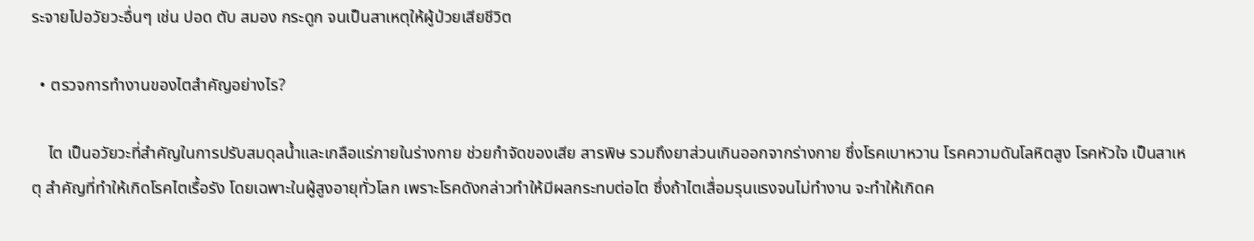ระจายไปอวัยวะอื่นๆ เช่น ปอด ตับ สมอง กระดูก จนเป็นสาเหตุให้ผู้ป่วยเสียชีวิต

  • ตรวจการทำงานของไตสำคัญอย่างไร?

    ไต เป็นอวัยวะที่สำคัญในการปรับสมดุลน้ำและเกลือแร่ภายในร่างกาย ช่วยกำจัดของเสีย สารพิษ รวมถึงยาส่วนเกินออกจากร่างกาย ซึ่งโรคเบาหวาน โรคความดันโลหิตสูง โรคหัวใจ เป็นสาเหตุ สำคัญที่ทำให้เกิดโรคไตเรื้อรัง โดยเฉพาะในผู้สูงอายุทั่วโลก เพราะโรคดังกล่าวทำให้มีผลกระทบต่อไต ซึ่งถ้าไตเสื่อมรุนแรงจนไม่ทำงาน จะทำให้เกิดค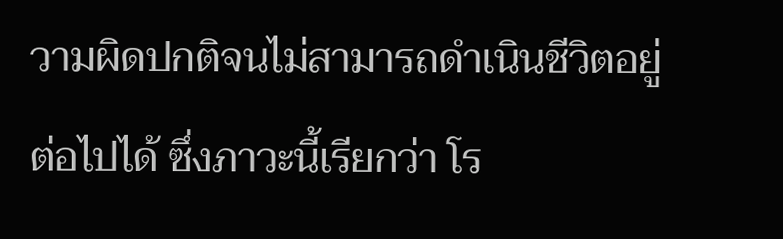วามผิดปกติจนไม่สามารถดำเนินชีวิตอยู่ต่อไปได้ ซึ่งภาวะนี้เรียกว่า โร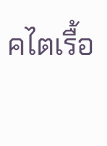คไตเรื้อ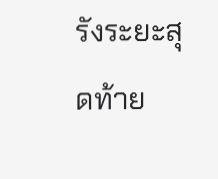รังระยะสุดท้าย